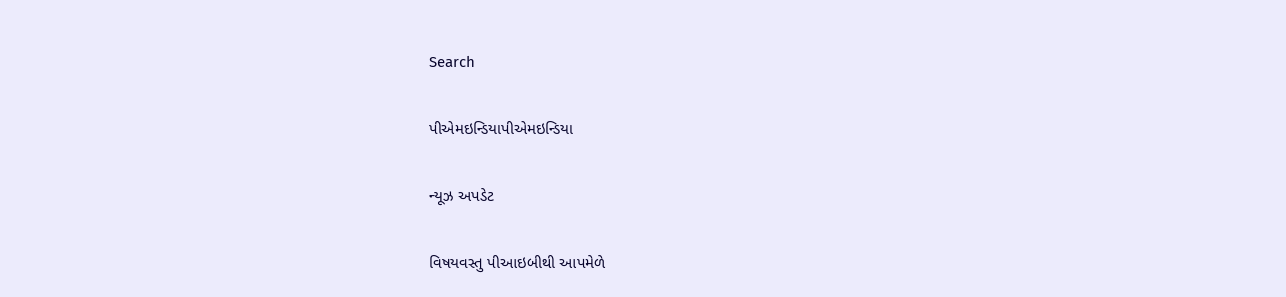Search

પીએમઇન્ડિયાપીએમઇન્ડિયા

ન્યૂઝ અપડેટ

વિષયવસ્તુ પીઆઇબીથી આપમેળે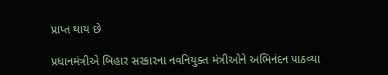પ્રાપ્ત થાય છે

પ્રધાનમંત્રીએ બિહાર સરકારના નવનિયુક્ત મંત્રીઓને અભિનંદન પાઠવ્યા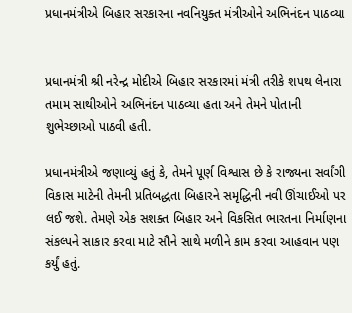પ્રધાનમંત્રીએ બિહાર સરકારના નવનિયુક્ત મંત્રીઓને અભિનંદન પાઠવ્યા


પ્રધાનમંત્રી શ્રી નરેન્દ્ર મોદીએ બિહાર સરકારમાં મંત્રી તરીકે શપથ લેનારા તમામ સાથીઓને અભિનંદન પાઠવ્યા હતા અને તેમને પોતાની શુભેચ્છાઓ પાઠવી હતી.

પ્રધાનમંત્રીએ જણાવ્યું હતું કે, તેમને પૂર્ણ વિશ્વાસ છે કે રાજ્યના સર્વાંગી વિકાસ માટેની તેમની પ્રતિબદ્ધતા બિહારને સમૃદ્ધિની નવી ઊંચાઈઓ પર લઈ જશે. તેમણે એક સશક્ત બિહાર અને વિકસિત ભારતના નિર્માણના સંકલ્પને સાકાર કરવા માટે સૌને સાથે મળીને કામ કરવા આહવાન પણ કર્યું હતું.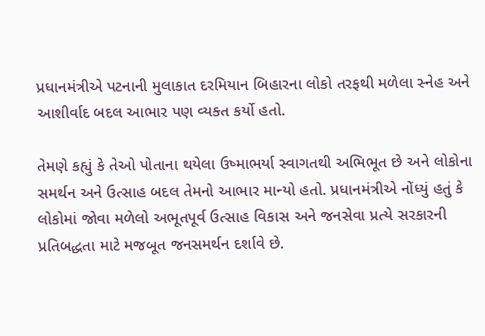પ્રધાનમંત્રીએ પટનાની મુલાકાત દરમિયાન બિહારના લોકો તરફથી મળેલા સ્નેહ અને આશીર્વાદ બદલ આભાર પણ વ્યક્ત કર્યો હતો.

તેમણે કહ્યું કે તેઓ પોતાના થયેલા ઉષ્માભર્યા સ્વાગતથી અભિભૂત છે અને લોકોના સમર્થન અને ઉત્સાહ બદલ તેમનો આભાર માન્યો હતો. પ્રધાનમંત્રીએ નોંધ્યું હતું કે લોકોમાં જોવા મળેલો અભૂતપૂર્વ ઉત્સાહ વિકાસ અને જનસેવા પ્રત્યે સરકારની પ્રતિબદ્ધતા માટે મજબૂત જનસમર્થન દર્શાવે છે.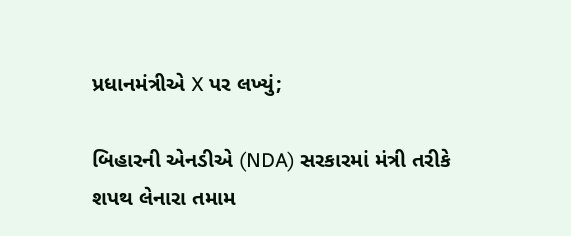પ્રધાનમંત્રીએ X પર લખ્યું;

બિહારની એનડીએ (NDA) સરકારમાં મંત્રી તરીકે શપથ લેનારા તમામ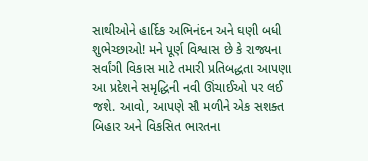સાથીઓને હાર્દિક અભિનંદન અને ઘણી બધી શુભેચ્છાઓ! મને પૂર્ણ વિશ્વાસ છે કે રાજ્યના સર્વાંગી વિકાસ માટે તમારી પ્રતિબદ્ધતા આપણા આ પ્રદેશને સમૃદ્ધિની નવી ઊંચાઈઓ પર લઈ જશે. આવો, આપણે સૌ મળીને એક સશક્ત બિહાર અને વિકસિત ભારતના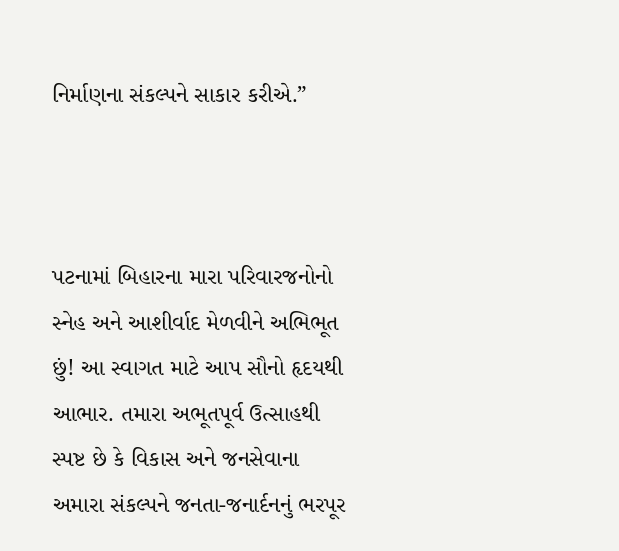નિર્માણના સંકલ્પને સાકાર કરીએ.”



પટનામાં બિહારના મારા પરિવારજનોનો સ્નેહ અને આશીર્વાદ મેળવીને અભિભૂત છું! આ સ્વાગત માટે આપ સૌનો હૃદયથી આભાર. તમારા અભૂતપૂર્વ ઉત્સાહથી સ્પષ્ટ છે કે વિકાસ અને જનસેવાના અમારા સંકલ્પને જનતા-જનાર્દનનું ભરપૂર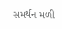સમર્થન મળી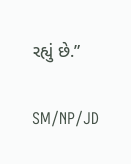રહ્યું છે.”

SM/NP/JD